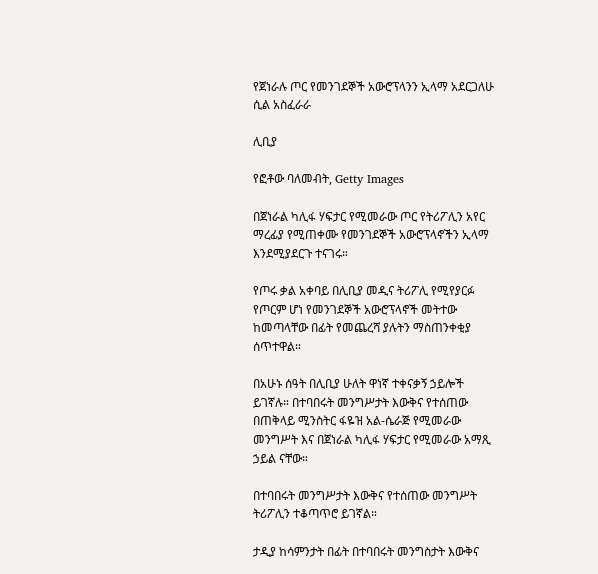የጀነራሉ ጦር የመንገደኞች አውሮፕላንን ኢላማ አደርጋለሁ ሲል አስፈራራ

ሊቢያ

የፎቶው ባለመብት, Getty Images

በጀነራል ካሊፋ ሃፍታር የሚመራው ጦር የትሪፖሊን አየር ማረፊያ የሚጠቀሙ የመንገደኞች አውሮፕላኖችን ኢላማ እንደሚያደርጉ ተናገሩ።

የጦሩ ቃል አቀባይ በሊቢያ መዲና ትሪፖሊ የሚየያርፉ የጦርም ሆነ የመንገደኞች አውሮፕላኖች መትተው ከመጣላቸው በፊት የመጨረሻ ያሉትን ማስጠንቀቂያ ሰጥተዋል።

በአሁኑ ሰዓት በሊቢያ ሁለት ዋነኛ ተቀናቃኝ ኃይሎች ይገኛሉ። በተባበሩት መንግሥታት እውቅና የተሰጠው በጠቅላይ ሚንስትር ፋዬዝ አል-ሴራጅ የሚመራው መንግሥት እና በጀነራል ካሊፋ ሃፍታር የሚመራው አማጺ ኃይል ናቸው።

በተባበሩት መንግሥታት እውቅና የተሰጠው መንግሥት ትሪፖሊን ተቆጣጥሮ ይገኛል።

ታዲያ ከሳምንታት በፊት በተባበሩት መንግስታት እውቅና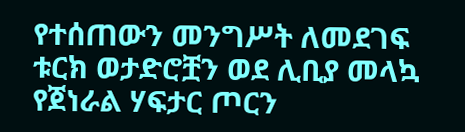የተሰጠውን መንግሥት ለመደገፍ ቱርክ ወታድሮቿን ወደ ሊቢያ መላኳ የጀነራል ሃፍታር ጦርን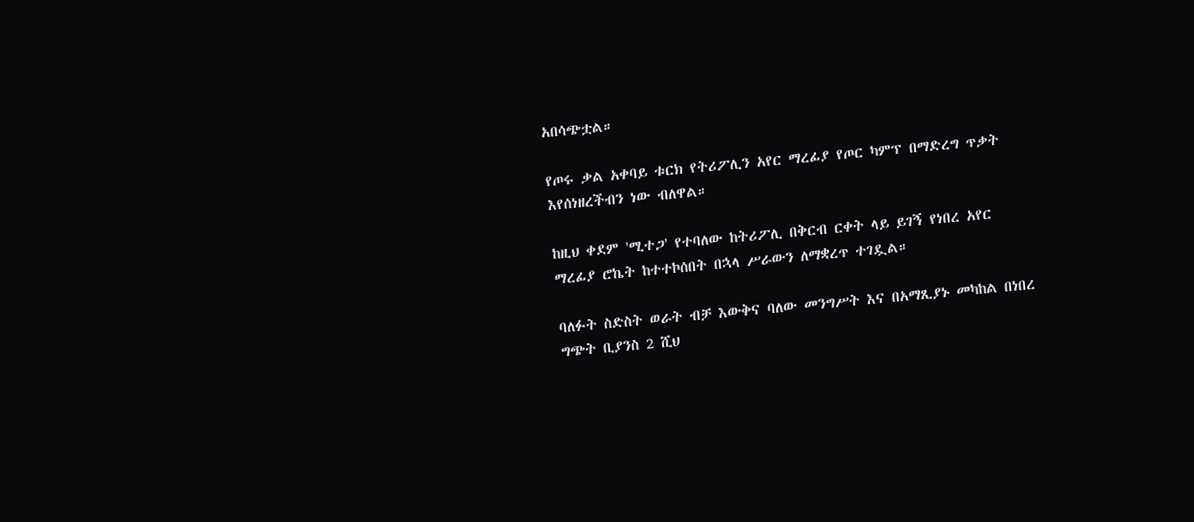አበሳጭቷል።

የጦሩ ቃል አቀባይ ቱርክ የትሪፖሊን አየር ማረፊያ የጦር ካምፕ በማድረግ ጥቃት እየሰነዘረችብን ነው ብለዋል።

ከዚህ ቀደም 'ሚተጋ' የተባለው ከትሪፖሊ በቅርብ ርቀት ላይ ይገኝ የነበረ አየር ማረፊያ ሮኬት ከተተኮሰበት በኋላ ሥራውን ለማቋረጥ ተገዷል።

ባለፉት ስድስት ወራት ብቻ እውቅና ባለው መንግሥት እና በአማጺያኑ መካከል በነበረ ግጭት ቢያንስ 2 ሺህ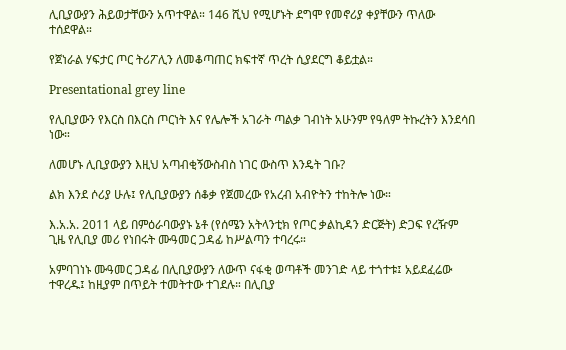ሊቢያውያን ሕይወታቸውን አጥተዋል። 146 ሺህ የሚሆኑት ደግሞ የመኖሪያ ቀያቸውን ጥለው ተሰደዋል።

የጀነራል ሃፍታር ጦር ትሪፖሊን ለመቆጣጠር ክፍተኛ ጥረት ሲያደርግ ቆይቷል።

Presentational grey line

የሊቢያውን የእርስ በእርስ ጦርነት እና የሌሎች አገራት ጣልቃ ገብነት አሁንም የዓለም ትኩረትን እንደሳበ ነው።

ለመሆኑ ሊቢያውያን እዚህ አጣብቂኝውስብስ ነገር ውስጥ እንዴት ገቡ?

ልክ እንደ ሶሪያ ሁሉ፤ የሊቢያውያን ሰቆቃ የጀመረው የአረብ አብዮትን ተከትሎ ነው።

እ.አ.አ. 2011 ላይ በምዕራባውያኑ ኔቶ (የሰሜን አትላንቲክ የጦር ቃልኪዳን ድርጅት) ድጋፍ የረዥም ጊዜ የሊቢያ መሪ የነበሩት ሙዓመር ጋዳፊ ከሥልጣን ተባረሩ።

አምባገነኑ ሙዓመር ጋዳፊ በሊቢያውያን ለውጥ ናፋቂ ወጣቶች መንገድ ላይ ተጎተቱ፤ አይደፈሬው ተዋረዱ፤ ከዚያም በጥይት ተመትተው ተገደሉ። በሊቢያ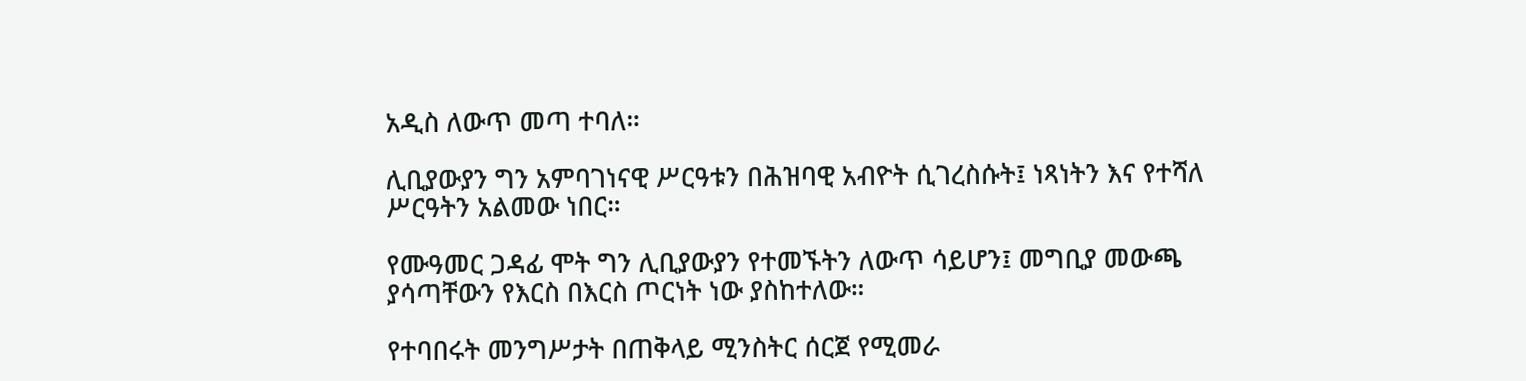አዲስ ለውጥ መጣ ተባለ።

ሊቢያውያን ግን አምባገነናዊ ሥርዓቱን በሕዝባዊ አብዮት ሲገረስሱት፤ ነጻነትን እና የተሻለ ሥርዓትን አልመው ነበር።

የሙዓመር ጋዳፊ ሞት ግን ሊቢያውያን የተመኙትን ለውጥ ሳይሆን፤ መግቢያ መውጫ ያሳጣቸውን የእርስ በእርስ ጦርነት ነው ያስከተለው።

የተባበሩት መንግሥታት በጠቅላይ ሚንስትር ሰርጀ የሚመራ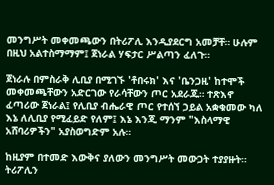መንግሥት መቀመጫውን በትሪፖሊ እንዲያደርግ አመቻቸ። ሁሉም በዚህ አልተስማማም፤ ጀነራል ሃፍታር ሥልጣን ፈለጉ።

ጀነራሉ በምስራቅ ሊቢያ በሚገኙ 'ቶበሩክ' እና 'ቤንጋዚ' ከተሞች መቀመጫቸውን አድርገው የራሳቸውን ጦር አደራጁ። ተጽእኖ ፈጣሪው ጀነራል፤ የሊቢያ ብሔራዊ ጦር የተሰኘ ኃይል አቋቁመው ካለ እኔ ለሊቢያ የሚፈይድ የለም፤ እኔ እንጂ ማንም "እስላማዊ አሸባሪዎችን" አያስወግድም አሉ።

ከዚያም በተመድ እውቅና ያለውን መንግሥት መውጋት ተያያዙት። ትሪፖሊን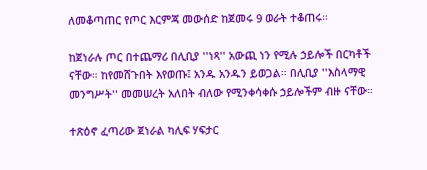ለመቆጣጠር የጦር እርምጃ መውሰድ ከጀመሩ 9 ወራት ተቆጠሩ።

ከጀነራሉ ጦር በተጨማሪ በሊቢያ ''ነጻ'' አውጪ ነን የሚሉ ኃይሎች በርካቶች ናቸው። ከየመሸጉበት እየወጡ፤ አንዱ አንዱን ይወጋል። በሊቢያ ''እስላማዊ መንግሥት'' መመሠረት አለበት ብለው የሚንቀሳቀሱ ኃይሎችም ብዙ ናቸው።

ተጽዕኖ ፈጣሪው ጀነራል ካሊፍ ሃፍታር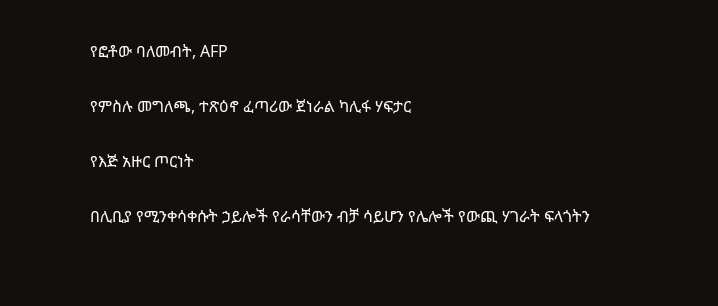የፎቶው ባለመብት, AFP

የምስሉ መግለጫ, ተጽዕኖ ፈጣሪው ጀነራል ካሊፋ ሃፍታር

የእጅ አዙር ጦርነት

በሊቢያ የሚንቀሳቀሱት ኃይሎች የራሳቸውን ብቻ ሳይሆን የሌሎች የውጪ ሃገራት ፍላጎትን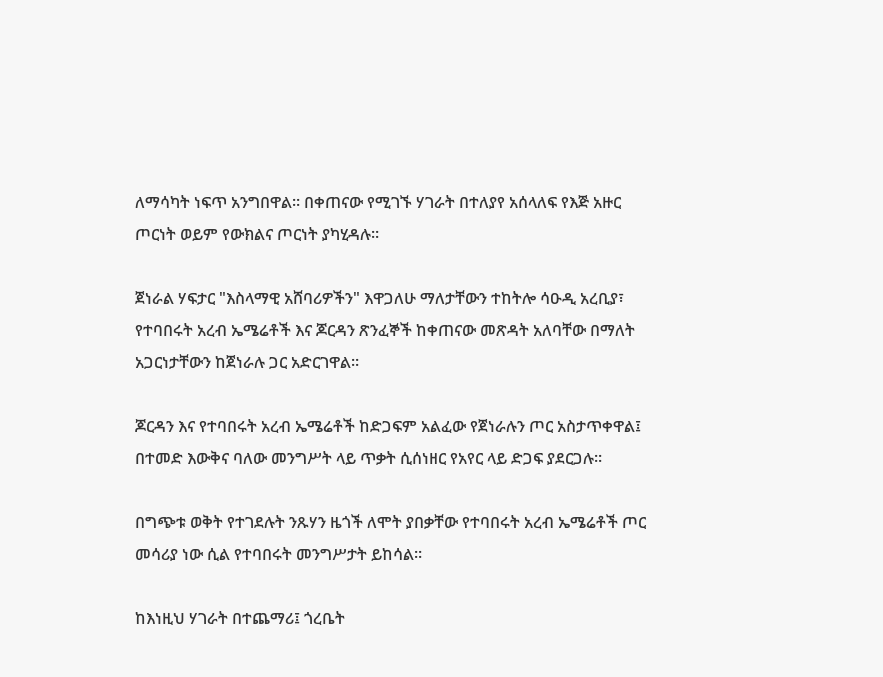ለማሳካት ነፍጥ አንግበዋል። በቀጠናው የሚገኙ ሃገራት በተለያየ አሰላለፍ የእጅ አዙር ጦርነት ወይም የውክልና ጦርነት ያካሂዳሉ።

ጀነራል ሃፍታር "እስላማዊ አሸባሪዎችን" እዋጋለሁ ማለታቸውን ተከትሎ ሳዑዲ አረቢያ፣ የተባበሩት አረብ ኤሜሬቶች እና ጆርዳን ጽንፈኞች ከቀጠናው መጽዳት አለባቸው በማለት አጋርነታቸውን ከጀነራሉ ጋር አድርገዋል።

ጆርዳን እና የተባበሩት አረብ ኤሜሬቶች ከድጋፍም አልፈው የጀነራሉን ጦር አስታጥቀዋል፤ በተመድ እውቅና ባለው መንግሥት ላይ ጥቃት ሲሰነዘር የአየር ላይ ድጋፍ ያደርጋሉ።

በግጭቱ ወቅት የተገደሉት ንጹሃን ዜጎች ለሞት ያበቃቸው የተባበሩት አረብ ኤሜሬቶች ጦር መሳሪያ ነው ሲል የተባበሩት መንግሥታት ይከሳል።

ከእነዚህ ሃገራት በተጨማሪ፤ ጎረቤት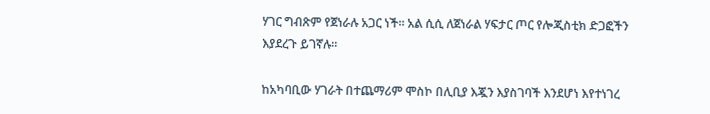ሃገር ግብጽም የጀነራሉ አጋር ነች። አል ሲሲ ለጀነራል ሃፍታር ጦር የሎጂስቲክ ድጋፎችን እያደረጉ ይገኛሉ።

ከአካባቢው ሃገራት በተጨማሪም ሞስኮ በሊቢያ እጇን እያስገባች እንደሆነ እየተነገረ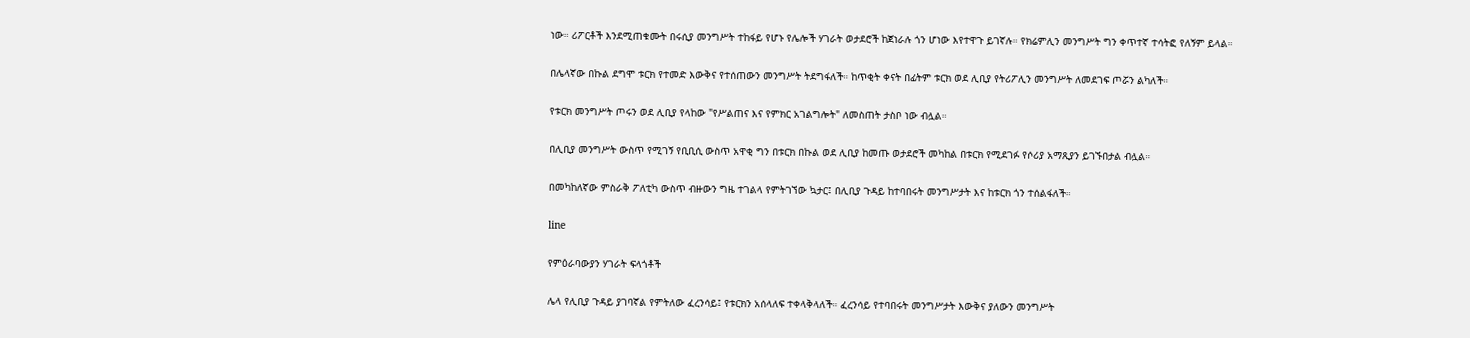ነው። ሪፖርቶች እንደሚጠቁሙት በሩሲያ መንግሥት ተከፋይ የሆኑ የሌሎች ሃገራት ወታደሮች ከጀነራሉ ጎን ሆነው እየተዋጉ ይገኛሉ። የክሬምሊን መንግሥት ግን ቀጥተኛ ተሳትፎ የለኝም ይላል።

በሌላኛው በኩል ደግሞ ቱርክ የተመድ እውቅና የተሰጠውን መንግሥት ትደግፋለች። ከጥቂት ቀናት በፊትም ቱርክ ወደ ሊቢያ የትሪፖሊን መንግሥት ለመደገፍ ጦሯን ልካለች።

የቱርክ መንግሥት ጦሩን ወደ ሊቢያ የላከው "የሥልጠና እና የምክር አገልግሎት" ለመስጠት ታስቦ ነው ብሏል።

በሊቢያ መንግሥት ውስጥ የሚገኝ የቢቢሲ ውስጥ አዋቂ ግን በቱርክ በኩል ወደ ሊቢያ ከመጡ ወታደሮች መካከል በቱርክ የሚደገፉ የሶሪያ አማጺያን ይገኙበታል ብሏል።

በመካከለኛው ምስራቅ ፖለቲካ ውስጥ ብዙውን ግዜ ተገልላ የምትገኘው ኳታር፤ በሊቢያ ጉዳይ ከተባበሩት መንግሥታት እና ከቱርክ ጎን ተሰልፋለች።

line

የምዕራባውያን ሃገራት ፍላጎቶች

ሌላ የሊቢያ ጉዳይ ያገባኛል የምትለው ፈረንሳይ፤ የቱርክን አሰላለፍ ተቀላቅላለች። ፈረንሳይ የተባበሩት መንግሥታት እውቅና ያለውን መንግሥት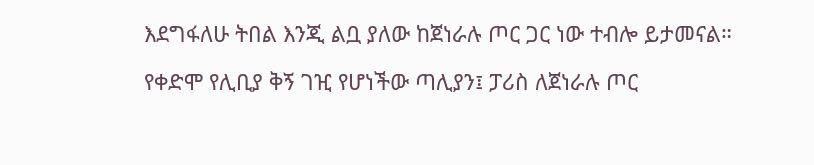እደግፋለሁ ትበል እንጂ ልቧ ያለው ከጀነራሉ ጦር ጋር ነው ተብሎ ይታመናል።

የቀድሞ የሊቢያ ቅኝ ገዢ የሆነችው ጣሊያን፤ ፓሪስ ለጀነራሉ ጦር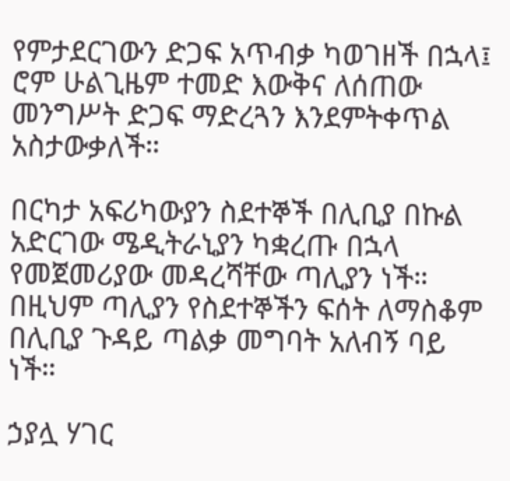የምታደርገውን ድጋፍ አጥብቃ ካወገዘች በኋላ፤ ሮም ሁልጊዜም ተመድ እውቅና ለሰጠው መንግሥት ድጋፍ ማድረጓን እንደምትቀጥል አስታውቃለች።

በርካታ አፍሪካውያን ስደተኞች በሊቢያ በኩል አድርገው ሜዲትራኒያን ካቋረጡ በኋላ የመጀመሪያው መዳረሻቸው ጣሊያን ነች። በዚህም ጣሊያን የስደተኞችን ፍሰት ለማስቆም በሊቢያ ጉዳይ ጣልቃ መግባት አለብኝ ባይ ነች።

ኃያሏ ሃገር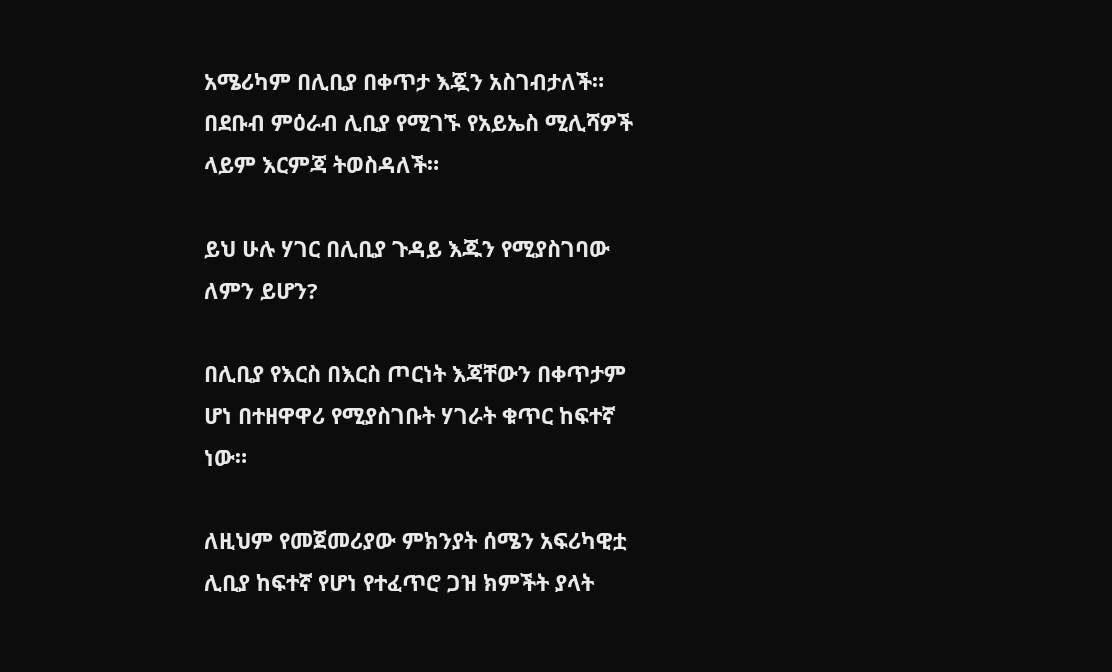አሜሪካም በሊቢያ በቀጥታ እጇን አስገብታለች። በደቡብ ምዕራብ ሊቢያ የሚገኙ የአይኤስ ሚሊሻዎች ላይም እርምጃ ትወስዳለች።

ይህ ሁሉ ሃገር በሊቢያ ጉዳይ እጁን የሚያስገባው ለምን ይሆን?

በሊቢያ የእርስ በእርስ ጦርነት እጃቸውን በቀጥታም ሆነ በተዘዋዋሪ የሚያስገቡት ሃገራት ቁጥር ከፍተኛ ነው።

ለዚህም የመጀመሪያው ምክንያት ሰሜን አፍሪካዊቷ ሊቢያ ከፍተኛ የሆነ የተፈጥሮ ጋዝ ክምችት ያላት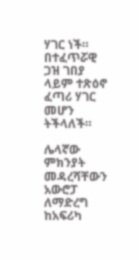ሃገር ነች። በተፈጥሯዊ ጋዝ ገበያ ላይም ተጽዕኖ ፈጣሪ ሃገር መሆን ትችላለች።

ሌላኛው ምክንያት መዳረሻቸውን አውሮፓ ለማድረግ ከአፍሪካ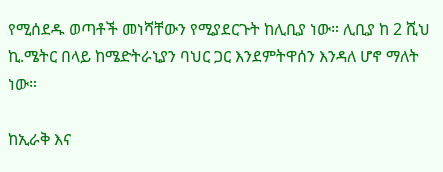የሚሰደዱ ወጣቶች መነሻቸውን የሚያደርጉት ከሊቢያ ነው። ሊቢያ ከ 2 ሺህ ኪ.ሜትር በላይ ከሜድትራኒያን ባህር ጋር እንደምትዋሰን እንዳለ ሆኖ ማለት ነው።

ከኢራቅ እና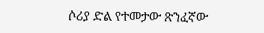ሶሪያ ድል የተመታው ጽንፈኛው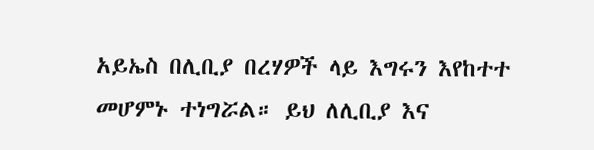አይኤስ በሊቢያ በረሃዎች ላይ እግሩን እየከተተ መሆምኑ ተነግሯል። ይህ ለሊቢያ እና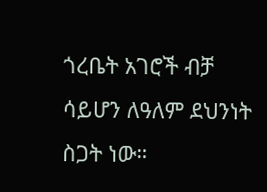ጎረቤት አገሮች ብቻ ሳይሆን ለዓለም ደህንነት ስጋት ነው።